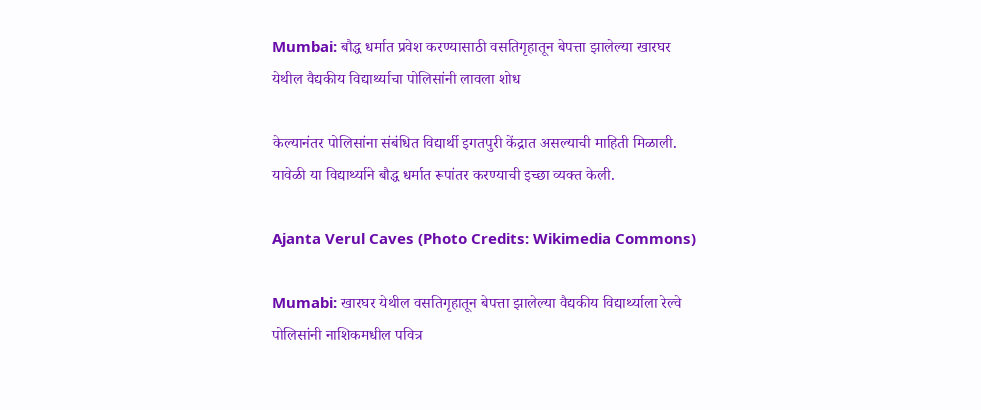Mumbai: बौद्ध धर्मात प्रवेश करण्यासाठी वसतिगृहातून बेपत्ता झालेल्या खारघर येथील वैद्यकीय विद्यार्थ्याचा पोलिसांनी लावला शोध

केल्यानंतर पोलिसांना संबंधित विद्यार्थी इगतपुरी केंद्रात असल्याची माहिती मिळाली. यावेळी या विद्यार्थ्याने बौद्ध धर्मात रूपांतर करण्याची इच्छा व्यक्त केली.

Ajanta Verul Caves (Photo Credits: Wikimedia Commons)

Mumabi: खारघर येथील वसतिगृहातून बेपत्ता झालेल्या वैद्यकीय विद्यार्थ्याला रेल्वे पोलिसांनी नाशिकमधील पवित्र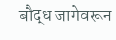बौद्ध जागेवरून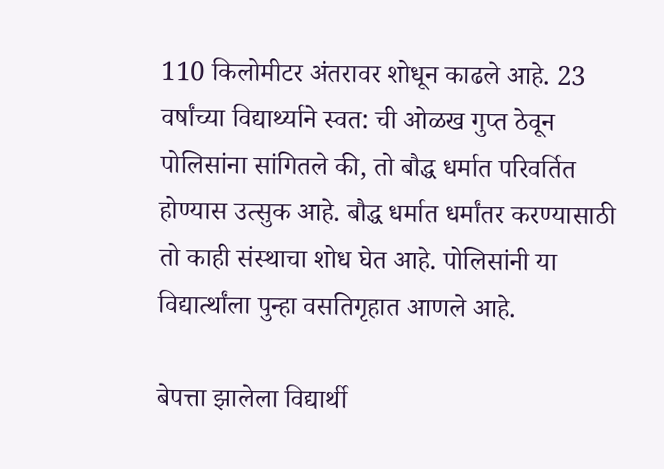110 किलोमीटर अंतरावर शोधून काढले आहे. 23 वर्षांच्या विद्यार्थ्याने स्वत: ची ओळख गुप्त ठेवून पोलिसांना सांगितले की, तो बौद्ध धर्मात परिवर्तित होण्यास उत्सुक आहे. बौद्ध धर्मात धर्मांतर करण्यासाठी तो काही संस्थाचा शोध घेत आहे. पोलिसांनी या विद्यार्त्थांला पुन्हा वसतिगृहात आणले आहे.

बेपत्ता झालेला विद्यार्थी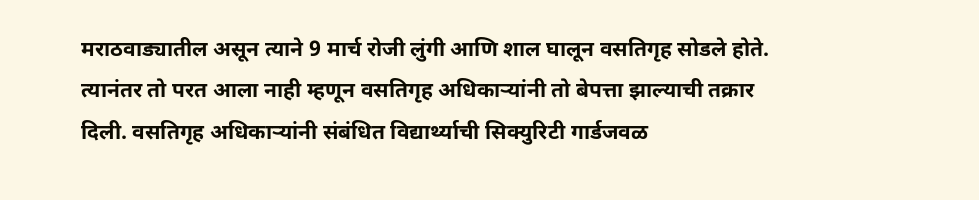मराठवाड्यातील असून त्याने 9 मार्च रोजी लुंगी आणि शाल घालून वसतिगृह सोडले होते. त्यानंतर तो परत आला नाही म्हणून वसतिगृह अधिकाऱ्यांनी तो बेपत्ता झाल्याची तक्रार दिली. वसतिगृह अधिकाऱ्यांनी संबंधित विद्यार्थ्याची सिक्युरिटी गार्डजवळ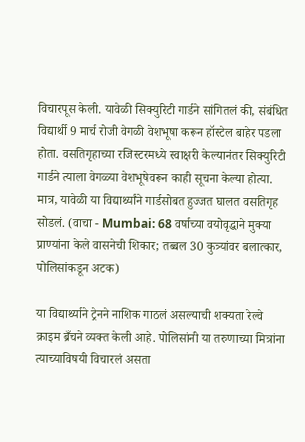विचारपूस केली. यावेळी सिक्युरिटी गार्डने सांगितलं की, संबंधित विद्यार्थी 9 मार्च रोजी वेगळी वेशभूषा करून हॉस्टेल बाहेर पडला होता. वसतिगृहाच्या रजिस्टरमध्ये स्वाक्षरी केल्यानंतर सिक्युरिटी गार्डने त्याला वेगळ्या वेशभूषेवरून काही सूचना केल्या होत्या. मात्र, यावेळी या विद्यार्थ्यांने गार्डसोबत हुज्जत घालत वसतिगृह सोडलं. (वाचा - Mumbai: 68 वर्षाच्या वयोवृद्धाने मुक्या प्राण्यांना केले वासनेची शिकार; तब्बल 30 कुत्र्यांवर बलात्कार, पोलिसांकडून अटक)

या विद्यार्थ्याने ट्रेनने नाशिक गाठलं असल्याची शक्यता रेल्वे क्राइम ब्रँचने व्यक्त केली आहे. पोलिसांनी या तरुणाच्या मित्रांना त्याच्याविषयी विचारलं असता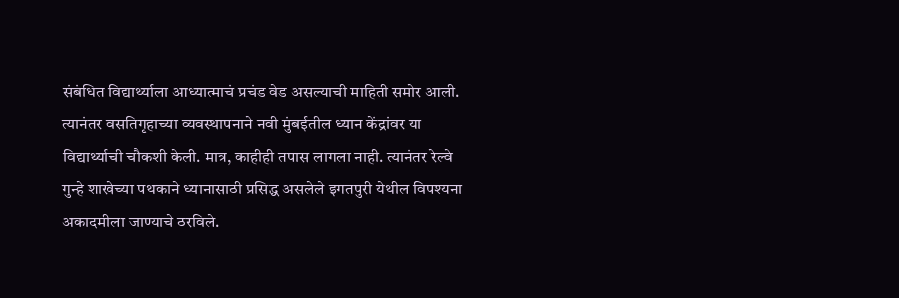संबंधित विद्यार्थ्याला आध्यात्माचं प्रचंड वेड असल्याची माहिती समोर आली. त्यानंतर वसतिगृहाच्या व्यवस्थापनाने नवी मुंबईतील ध्यान केंद्रांवर या विद्यार्थ्याची चौकशी केली. मात्र, काहीही तपास लागला नाही. त्यानंतर रेल्वे गुन्हे शाखेच्या पथकाने ध्यानासाठी प्रसिद्ध असलेले इगतपुरी येथील विपश्यना अकादमीला जाण्याचे ठरविले.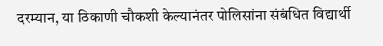दरम्यान, या ठिकाणी चौकशी केल्यानंतर पोलिसांना संबंधित विद्यार्थी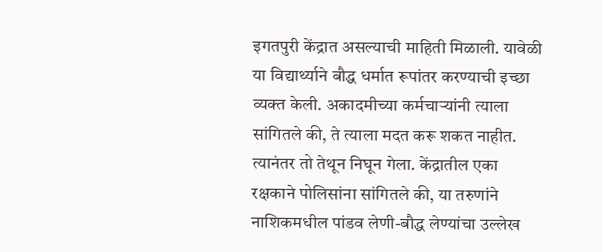इगतपुरी केंद्रात असल्याची माहिती मिळाली. यावेळी या विद्यार्थ्याने बौद्ध धर्मात रूपांतर करण्याची इच्छा व्यक्त केली. अकादमीच्या कर्मचार्‍यांनी त्याला सांगितले की, ते त्याला मदत करू शकत नाहीत. त्यानंतर तो तेथून निघून गेला. केंद्रातील एका रक्षकाने पोलिसांना सांगितले की, या तरुणांने नाशिकमधील पांडव लेणी-बौद्ध लेण्यांचा उल्लेख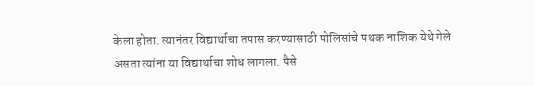केला होता. त्यानंतर विद्यार्थाचा तपास करण्यासाठी पोलिसांचे पथक नाशिक येथे गेले असता त्यांना या विद्यार्थाचा शोध लागला. पैसे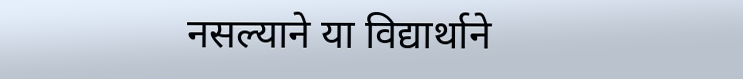नसल्याने या विद्यार्थाने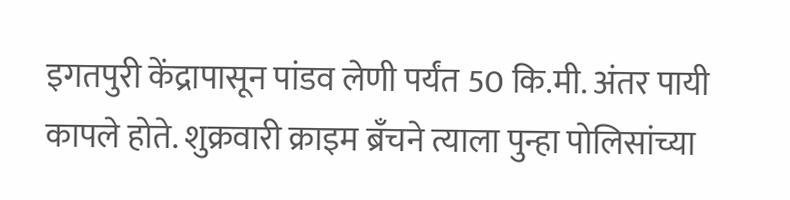इगतपुरी केंद्रापासून पांडव लेणी पर्यंत 50 कि.मी. अंतर पायी कापले होते. शुक्रवारी क्राइम ब्रँचने त्याला पुन्हा पोलिसांच्या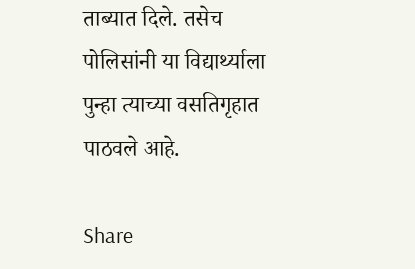ताब्यात दिले. तसेच पोलिसांनी या विद्यार्थ्याला पुन्हा त्याच्या वसतिगृहात पाठवले आहे.

Share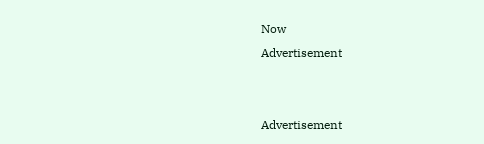Now
Advertisement


Advertisement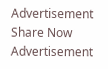Advertisement
Share Now
Advertisement